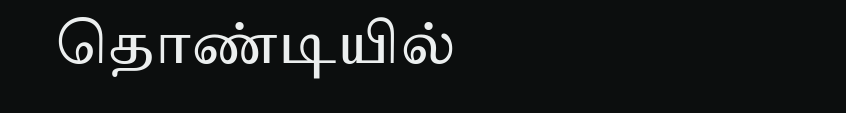தொண்டியில்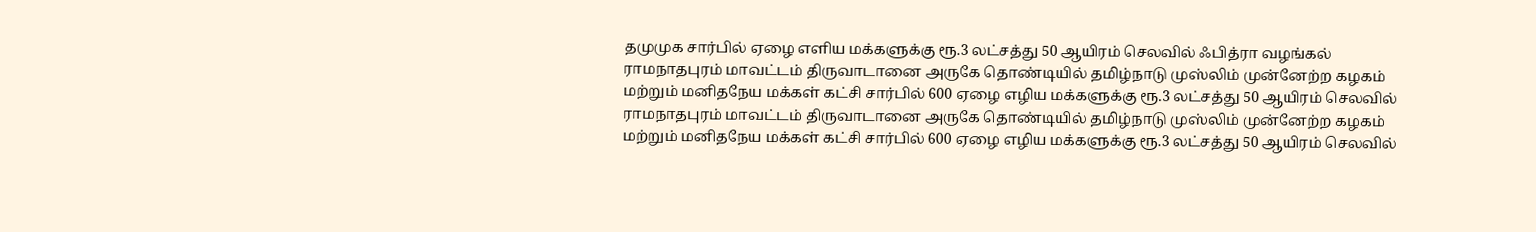தமுமுக சார்பில் ஏழை எளிய மக்களுக்கு ரூ.3 லட்சத்து 50 ஆயிரம் செலவில் ஃபித்ரா வழங்கல்
ராமநாதபுரம் மாவட்டம் திருவாடானை அருகே தொண்டியில் தமிழ்நாடு முஸ்லிம் முன்னேற்ற கழகம் மற்றும் மனிதநேய மக்கள் கட்சி சார்பில் 600 ஏழை எழிய மக்களுக்கு ரூ.3 லட்சத்து 50 ஆயிரம் செலவில்
ராமநாதபுரம் மாவட்டம் திருவாடானை அருகே தொண்டியில் தமிழ்நாடு முஸ்லிம் முன்னேற்ற கழகம் மற்றும் மனிதநேய மக்கள் கட்சி சார்பில் 600 ஏழை எழிய மக்களுக்கு ரூ.3 லட்சத்து 50 ஆயிரம் செலவில்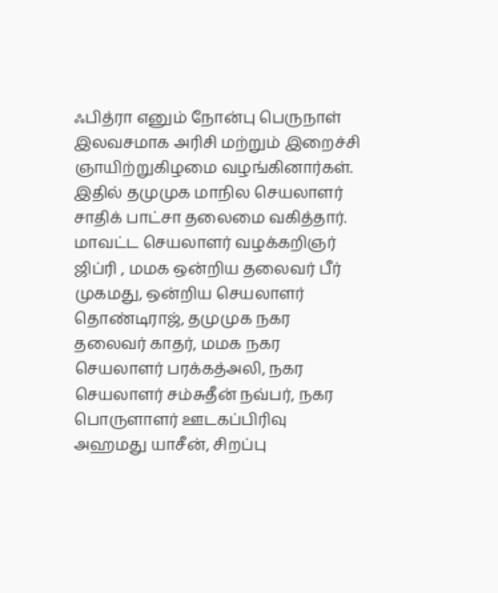ஃபித்ரா எனும் நோன்பு பெருநாள் இலவசமாக அரிசி மற்றும் இறைச்சி ஞாயிற்றுகிழமை வழங்கினார்கள். இதில் தமுமுக மாநில செயலாளர் சாதிக் பாட்சா தலைமை வகித்தார்.
மாவட்ட செயலாளர் வழக்கறிஞர் ஜிப்ரி , மமக ஒன்றிய தலைவர் பீர் முகமது, ஒன்றிய செயலாளர் தொண்டிராஜ், தமுமுக நகர தலைவர் காதர், மமக நகர செயலாளர் பரக்கத்அலி, நகர செயலாளர் சம்சுதீன் நவ்பர், நகர பொருளாளர் ஊடகப்பிரிவு அஹமது யாசீன், சிறப்பு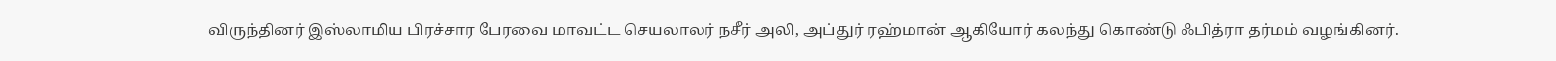விருந்தினர் இஸ்லாமிய பிரச்சார பேரவை மாவட்ட செயலாலர் நசீர் அலி, அப்துர் ரஹ்மான் ஆகியோர் கலந்து கொண்டு ஃபித்ரா தர்மம் வழங்கினர்.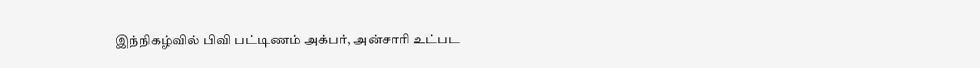இந்நிகழ்வில் பிவி பட்டிணம் அக்பர், அன்சாரி உட்பட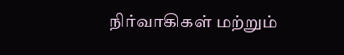நிர்வாகிகள் மற்றும்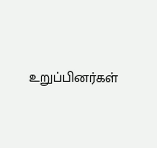உறுப்பினர்கள்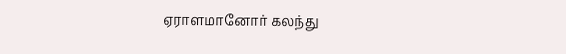ஏராளமானோர் கலந்து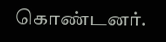கொண்டனர்.